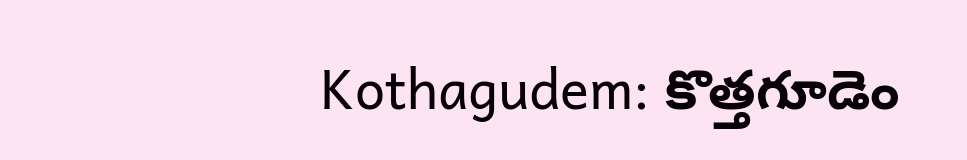Kothagudem: కొత్తగూడెం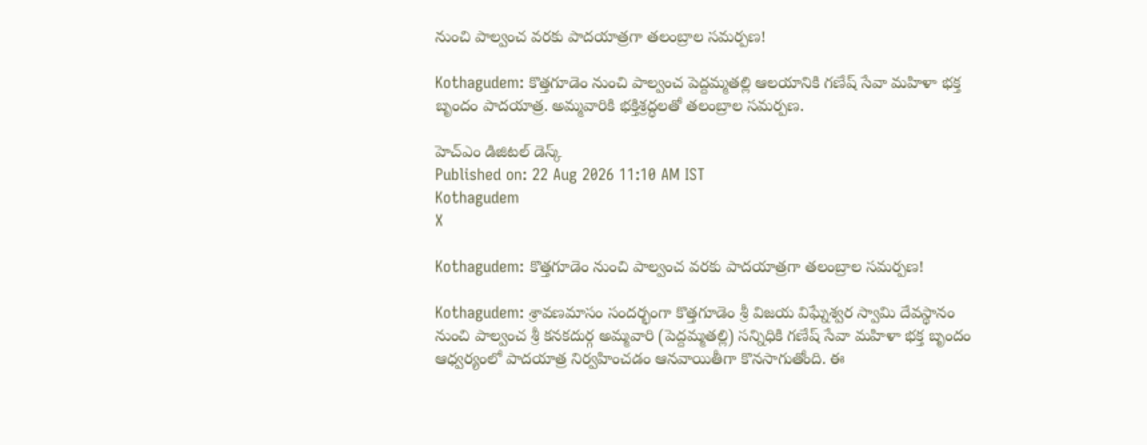నుంచి పాల్వంచ వరకు పాదయాత్రగా తలంబ్రాల సమర్పణ!

Kothagudem: కొత్తగూడెం నుంచి పాల్వంచ పెద్దమ్మతల్లి ఆలయానికి గణేష్ సేవా మహిళా భక్త బృందం పాదయాత్ర. అమ్మవారికి భక్తిశ్రద్ధలతో తలంబ్రాల సమర్పణ.

హెచ్ఎం డిజిటల్ డెస్క్
Published on: 22 Aug 2026 11:10 AM IST
Kothagudem
X

Kothagudem: కొత్తగూడెం నుంచి పాల్వంచ వరకు పాదయాత్రగా తలంబ్రాల సమర్పణ!

Kothagudem: శ్రావణమాసం సందర్భంగా కొత్తగూడెం శ్రీ విజయ విఘ్నేశ్వర స్వామి దేవస్థానం నుంచి పాల్వంచ శ్రీ కనకదుర్గ అమ్మవారి (పెద్దమ్మతల్లి) సన్నిధికి గణేష్ సేవా మహిళా భక్త బృందం ఆధ్వర్యంలో పాదయాత్ర నిర్వహించడం ఆనవాయితీగా కొనసాగుతోంది. ఈ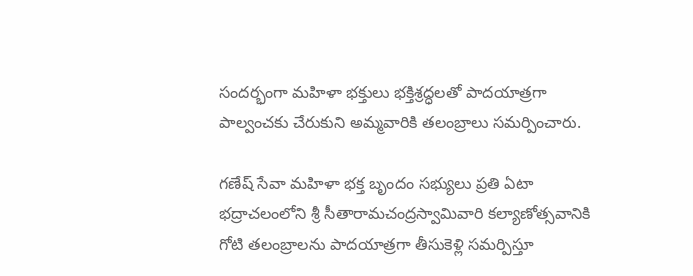సందర్భంగా మహిళా భక్తులు భక్తిశ్రద్ధలతో పాదయాత్రగా పాల్వంచకు చేరుకుని అమ్మవారికి తలంబ్రాలు సమర్పించారు.

గణేష్ సేవా మహిళా భక్త బృందం సభ్యులు ప్రతి ఏటా భద్రాచలంలోని శ్రీ సీతారామచంద్రస్వామివారి కల్యాణోత్సవానికి గోటి తలంబ్రాలను పాదయాత్రగా తీసుకెళ్లి సమర్పిస్తూ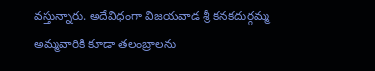వస్తున్నారు. అదేవిధంగా విజయవాడ శ్రీ కనకదుర్గమ్మ అమ్మవారికి కూడా తలంబ్రాలను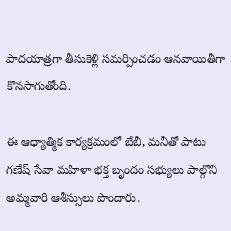పాదయాత్రగా తీసుకెళ్లి సమర్పించడం ఆనవాయితీగా కొనసాగుతోంది.

ఈ ఆధ్యాత్మిక కార్యక్రమంలో బేబీ, మనీతో పాటు గణేష్ సేవా మహిళా భక్త బృందం సభ్యులు పాల్గొని అమ్మవారి ఆశీస్సులు పొందారు.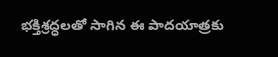భక్తిశ్రద్ధలతో సాగిన ఈ పాదయాత్రకు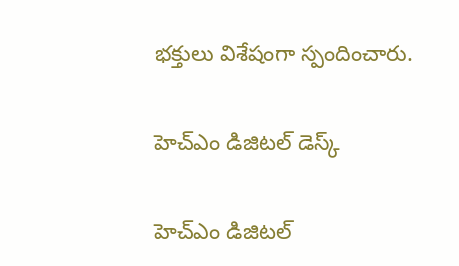భక్తులు విశేషంగా స్పందించారు.

హెచ్ఎం డిజిటల్ డెస్క్

హెచ్ఎం డిజిటల్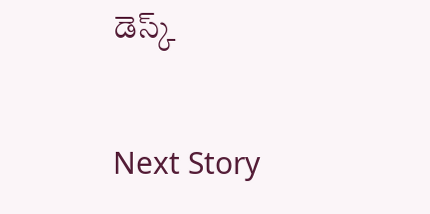డెస్క్

Next Story